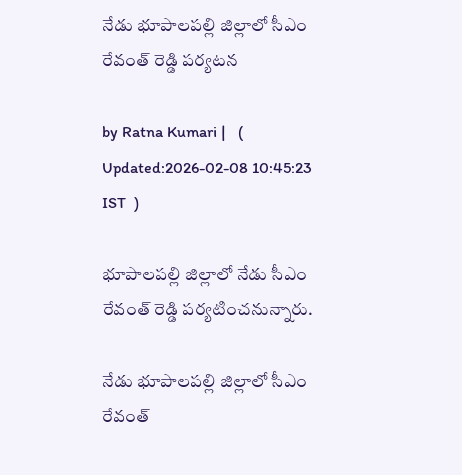నేడు భూపాల‌ప‌ల్లి జిల్లాలో సీఎం రేవంత్ రెడ్డి ప‌ర్య‌ట‌న

by Ratna Kumari |   (  Updated:2026-02-08 10:45:23  IST  )

భూపాలపల్లి జిల్లాలో నేడు సీఎం రేవంత్ రెడ్డి పర్యటించనున్నారు.

నేడు భూపాల‌ప‌ల్లి జిల్లాలో సీఎం రేవంత్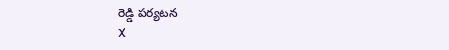రెడ్డి ప‌ర్య‌ట‌న
X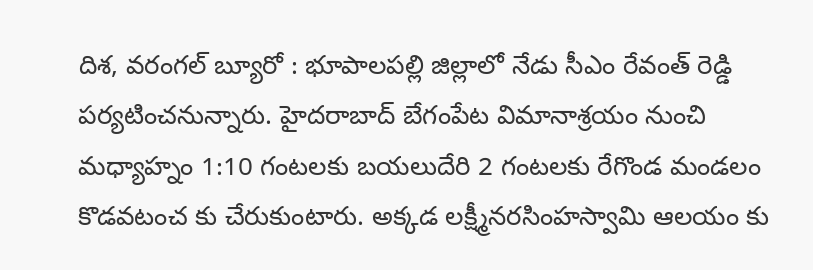దిశ, వరంగల్ బ్యూరో : భూపాలపల్లి జిల్లాలో నేడు సీఎం రేవంత్ రెడ్డి పర్యటించనున్నారు. హైదరాబాద్ బేగంపేట విమానాశ్రయం నుంచి మధ్యాహ్నం 1:10 గంటలకు బయలుదేరి 2 గంటలకు రేగొండ మండలం కొడవటంచ కు చేరుకుంటారు. అక్కడ లక్ష్మీనరసింహస్వామి ఆలయం కు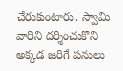చేరుకుంటారు. స్వామి వారిని దర్శించుకొని అక్కడ జరిగే పనులు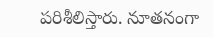పరిశీలిస్తారు. నూతనంగా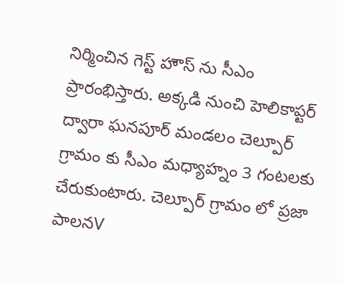నిర్మించిన గెస్ట్ హౌస్ ను సీఎం ప్రారంభిస్తారు. అక్కడి నుంచి హెలికాప్టర్ ద్వారా ఘనపూర్ మండలం చెల్పూర్ గ్రామం కు సీఎం మధ్యాహ్నం 3 గంటలకు చేరుకుంటారు. చెల్పూర్ గ్రామం లో ప్రజా పాలనV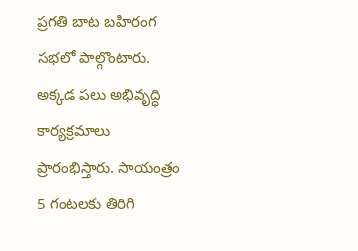ప్రగతి బాట బహిరంగ సభలో పాల్గొంటారు. అక్కడ పలు అభివృద్ధి కార్యక్రమాలు ప్రారంభిస్తారు. సాయంత్రం 5 గంటలకు తిరిగి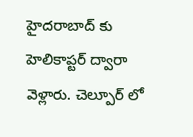హైదరాబాద్ కు హెలికాప్టర్ ద్వారా వెళ్లారు. చెల్పూర్ లో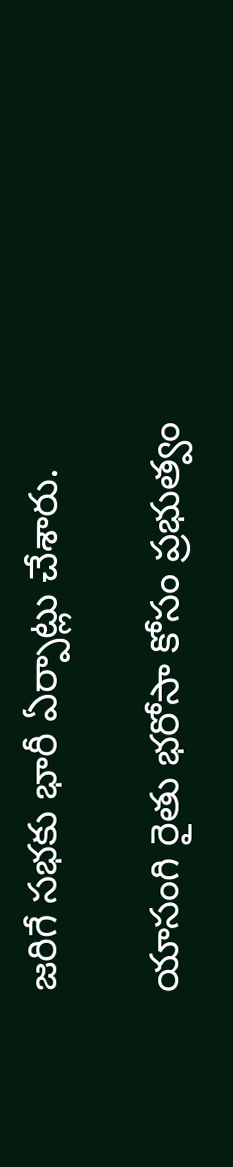జరిగే సభకు భారీ ఏర్పాట్లు చేశారు.

యాసంగి రైతు భరోసా కోసం ప్రభుత్వం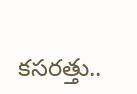కసరత్తు..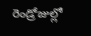రెండ్రోజుల్లో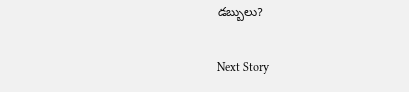డబ్బులు?

Next Story